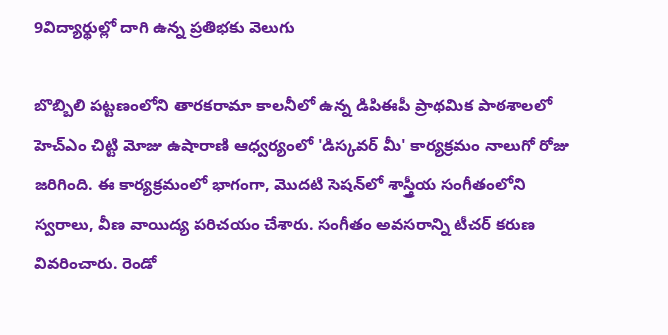9విద్యార్థుల్లో దాగి ఉన్న ప్రతిభకు వెలుగు

బొబ్బిలి పట్టణంలోని తారకరామా కాలనీలో ఉన్న డిపిఈపీ ప్రాథమిక పాఠశాలలో హెచ్ఎం చిట్టి మోజు ఉషారాణి ఆధ్వర్యంలో 'డిస్కవర్ మీ' కార్యక్రమం నాలుగో రోజు జరిగింది. ఈ కార్యక్రమంలో భాగంగా, మొదటి సెషన్‌లో శాస్త్రీయ సంగీతంలోని స్వరాలు, వీణ వాయిద్య పరిచయం చేశారు. సంగీతం అవసరాన్ని టీచర్ కరుణ వివరించారు. రెండో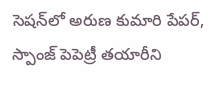సెషన్‌లో అరుణ కుమారి పేపర్, స్పాంజ్ పెపెట్రీ తయారీని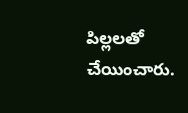పిల్లలతో చేయించారు.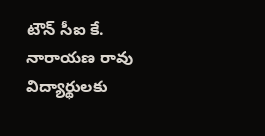టౌన్ సీఐ కే. నారాయణ రావు విద్యార్థులకు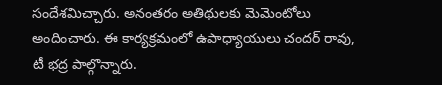సందేశమిచ్చారు. అనంతరం అతిథులకు మెమెంటోలు అందించారు. ఈ కార్యక్రమంలో ఉపాధ్యాయులు చందర్ రావు, టీ భద్ర పాల్గొన్నారు.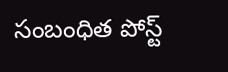సంబంధిత పోస్ట్